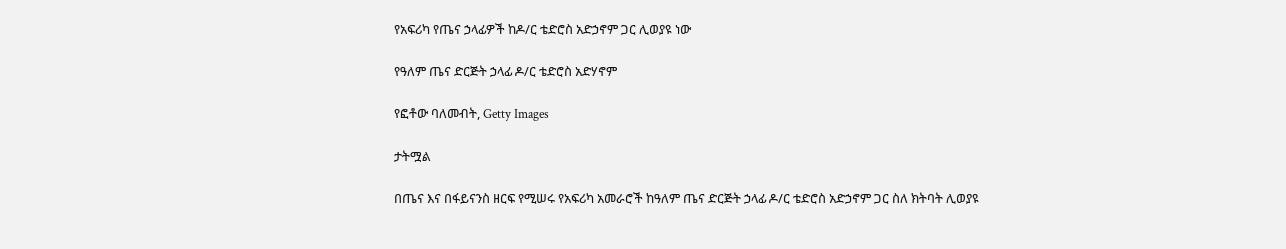የአፍሪካ የጤና ኃላፊዎች ከዶ/ር ቴድሮስ አድኃኖም ጋር ሊወያዩ ነው

የዓለም ጤና ድርጅት ኃላፊ ዶ/ር ቴድሮስ አድሃኖም

የፎቶው ባለመብት, Getty Images

ታትሟል

በጤና እና በፋይናንስ ዘርፍ የሚሠሩ የአፍሪካ አመራሮች ከዓለም ጤና ድርጅት ኃላፊ ዶ/ር ቴድሮስ አድኃኖም ጋር ስለ ክትባት ሊወያዩ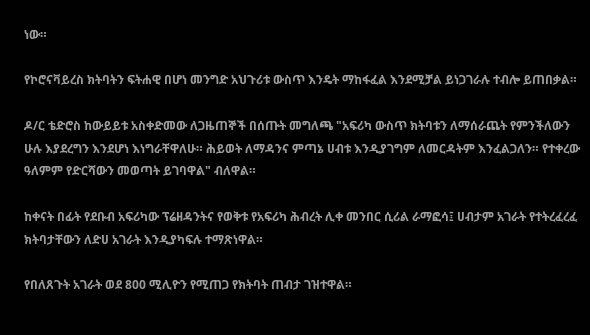ነው።

የኮሮናቫይረስ ክትባትን ፍትሐዊ በሆነ መንግድ አህጉሪቱ ውስጥ እንዴት ማከፋፈል እንደሚቻል ይነጋገራሉ ተብሎ ይጠበቃል።

ዶ/ር ቴድሮስ ከውይይቱ አስቀድመው ለጋዜጠኞች በሰጡት መግለጫ "አፍሪካ ውስጥ ክትባቱን ለማሰራጨት የምንችለውን ሁሉ እያደረግን እንደሆነ እነግራቸዋለሁ። ሕይወት ለማዳንና ምጣኔ ሀብቱ እንዲያገግም ለመርዳትም እንፈልጋለን። የተቀረው ዓለምም የድርሻውን መወጣት ይገባዋል" ብለዋል።

ከቀናት በፊት የደቡብ አፍሪካው ፕሬዘዳንትና የወቅቱ የአፍሪካ ሕብረት ሊቀ መንበር ሲሪል ራማፎሳ፤ ሀብታም አገራት የተትረፈረፈ ክትባታቸውን ለድሀ አገራት እንዲያካፍሉ ተማጽነዋል።

የበለጸጉት አገራት ወደ 800 ሚሊዮን የሚጠጋ የክትባት ጠብታ ገዝተዋል።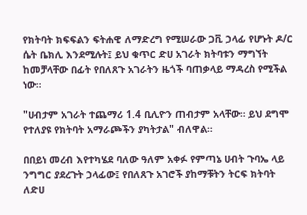የክትባት ክፍፍልን ፍትሐዊ ለማድረግ የሚሠራው ጋቪ ኃላፊ የሆኑት ዶ/ር ሴት ቤክሊ እንደሚሉት፤ ይህ ቁጥር ድሀ አገራት ክትባቱን ማግኘት ከመቻላቸው በፊት የበለጸጉ አገራትን ዜጎች ባጠቃላይ ማዳረስ የሚችል ነው።

"ሀብታም አገራት ተጨማሪ 1.4 ቢሊዮን ጠብታም አላቸው። ይህ ደግሞ የተለያዩ የክትባት አማራጮችን ያካትታል" ብለዋል።

በበይነ መረብ እየተካሄደ ባለው ዓለም አቀፉ የምጣኔ ሀብት ጉባኤ ላይ ንግግር ያደረጉት ኃላፊው፤ የበለጸጉ አገሮች ያከማቹትን ትርፍ ክትባት ለድሀ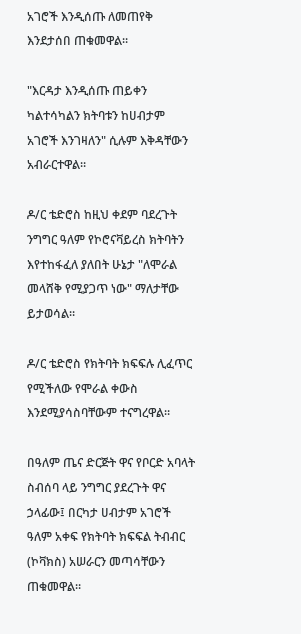አገሮች እንዲሰጡ ለመጠየቅ እንደታሰበ ጠቁመዋል።

"እርዳታ እንዲሰጡ ጠይቀን ካልተሳካልን ክትባቱን ከሀብታም አገሮች እንገዛለን" ሲሉም እቅዳቸውን አብራርተዋል።

ዶ/ር ቴድሮስ ከዚህ ቀደም ባደረጉት ንግግር ዓለም የኮሮናቫይረስ ክትባትን እየተከፋፈለ ያለበት ሁኔታ "ለሞራል መላሸቅ የሚያጋጥ ነው" ማለታቸው ይታወሳል።

ዶ/ር ቴድሮስ የክትባት ክፍፍሉ ሊፈጥር የሚችለው የሞራል ቀውስ እንደሚያሳስባቸውም ተናግረዋል።

በዓለም ጤና ድርጅት ዋና የቦርድ አባላት ስብሰባ ላይ ንግግር ያደረጉት ዋና ኃላፊው፤ በርካታ ሀብታም አገሮች ዓለም አቀፍ የክትባት ክፍፍል ትብብር (ኮቫክስ) አሠራርን መጣሳቸውን ጠቁመዋል።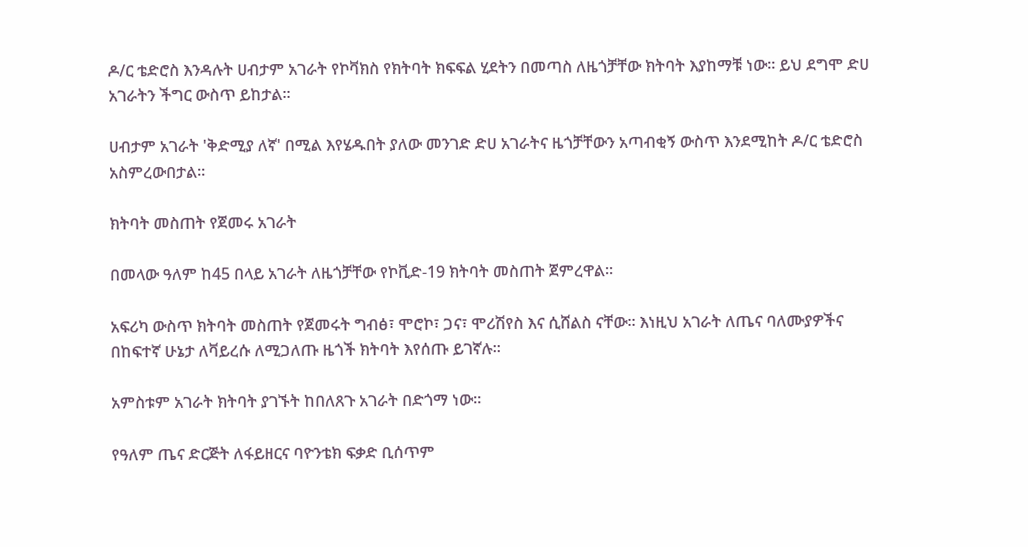ዶ/ር ቴድሮስ እንዳሉት ሀብታም አገራት የኮቫክስ የክትባት ክፍፍል ሂደትን በመጣስ ለዜጎቻቸው ክትባት እያከማቹ ነው። ይህ ደግሞ ድሀ አገራትን ችግር ውስጥ ይከታል።

ሀብታም አገራት 'ቅድሚያ ለኛ' በሚል እየሄዱበት ያለው መንገድ ድሀ አገራትና ዜጎቻቸውን አጣብቂኝ ውስጥ እንደሚከት ዶ/ር ቴድሮስ አስምረውበታል።

ክትባት መስጠት የጀመሩ አገራት

በመላው ዓለም ከ45 በላይ አገራት ለዜጎቻቸው የኮቪድ-19 ክትባት መስጠት ጀምረዋል።

አፍሪካ ውስጥ ክትባት መስጠት የጀመሩት ግብፅ፣ ሞሮኮ፣ ጋና፣ ሞሪሽየስ እና ሲሸልስ ናቸው። እነዚህ አገራት ለጤና ባለሙያዎችና በከፍተኛ ሁኔታ ለቫይረሱ ለሚጋለጡ ዜጎች ክትባት እየሰጡ ይገኛሉ።

አምስቱም አገራት ክትባት ያገኙት ከበለጸጉ አገራት በድጎማ ነው።

የዓለም ጤና ድርጅት ለፋይዘርና ባዮንቴክ ፍቃድ ቢሰጥም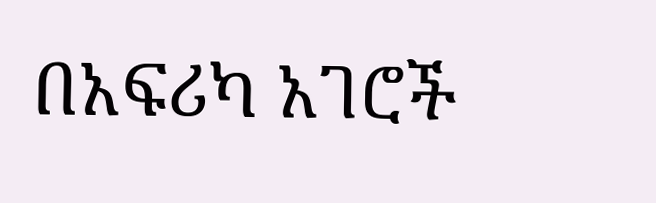በአፍሪካ አገሮች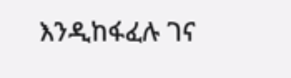እንዲከፋፈሉ ገና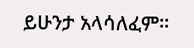ይሁንታ አላሳለፈም።